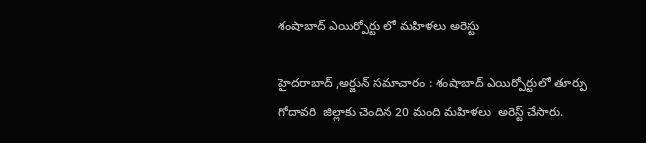శంషాబాద్ ఎయిర్పోర్టు లో మహిళలు అరెస్టు

హైదరాబాద్ ,అర్జున్ సమాచారం : శంషాబాద్ ఎయిర్పోర్టులో తూర్పు గోదావరి  జిల్లాకు చెందిన 20 మంది మహిళలు  అరెస్ట్ చేసారు.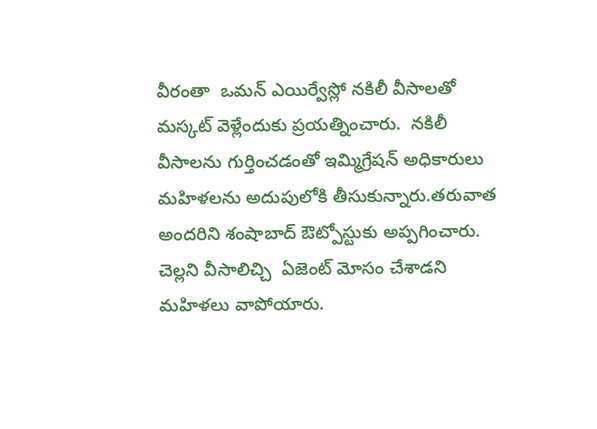వీరంతా  ఒమన్ ఎయిర్వేస్లో నకిలీ వీసాలతో మస్కట్ వెళ్లేందుకు ప్రయత్నించారు.  నకిలీ వీసాలను గుర్తించడంతో ఇమ్మిగ్రేషన్ అధికారులు  మహిళలను అదుపులోకి తీసుకున్నారు.తరువాత అందరిని శంషాబాద్ ఔట్పోస్టుకు అప్పగించారు. చెల్లని వీసాలిచ్చి  ఏజెంట్ మోసం చేశాడని మహిళలు వాపోయారు.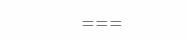===